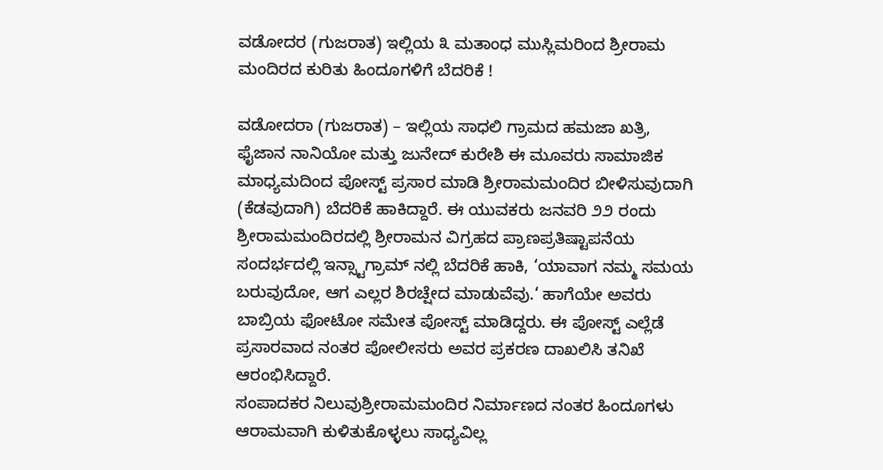ವಡೋದರ (ಗುಜರಾತ) ಇಲ್ಲಿಯ ೩ ಮತಾಂಧ ಮುಸ್ಲಿಮರಿಂದ ಶ್ರೀರಾಮ ಮಂದಿರದ ಕುರಿತು ಹಿಂದೂಗಳಿಗೆ ಬೆದರಿಕೆ !

ವಡೋದರಾ (ಗುಜರಾತ) – ಇಲ್ಲಿಯ ಸಾಧಲಿ ಗ್ರಾಮದ ಹಮಜಾ ಖತ್ರಿ, ಫೈಜಾನ ನಾನಿಯೋ ಮತ್ತು ಜುನೇದ್ ಕುರೇಶಿ ಈ ಮೂವರು ಸಾಮಾಜಿಕ ಮಾಧ್ಯಮದಿಂದ ಪೋಸ್ಟ್ ಪ್ರಸಾರ ಮಾಡಿ ಶ್ರೀರಾಮಮಂದಿರ ಬೀಳಿಸುವುದಾಗಿ (ಕೆಡವುದಾಗಿ) ಬೆದರಿಕೆ ಹಾಕಿದ್ದಾರೆ. ಈ ಯುವಕರು ಜನವರಿ ೨೨ ರಂದು ಶ್ರೀರಾಮಮಂದಿರದಲ್ಲಿ ಶ್ರೀರಾಮನ ವಿಗ್ರಹದ ಪ್ರಾಣಪ್ರತಿಷ್ಟಾಪನೆಯ ಸಂದರ್ಭದಲ್ಲಿ ಇನ್ಸ್ಟಾಗ್ರಾಮ್ ನಲ್ಲಿ ಬೆದರಿಕೆ ಹಾಕಿ, ‘ಯಾವಾಗ ನಮ್ಮ ಸಮಯ ಬರುವುದೋ, ಆಗ ಎಲ್ಲರ ಶಿರಚ್ಷೇದ ಮಾಡುವೆವು.‘ ಹಾಗೆಯೇ ಅವರು ಬಾಬ್ರಿಯ ಫೋಟೋ ಸಮೇತ ಪೋಸ್ಟ್ ಮಾಡಿದ್ದರು. ಈ ಪೋಸ್ಟ್ ಎಲ್ಲೆಡೆ ಪ್ರಸಾರವಾದ ನಂತರ ಪೋಲೀಸರು ಅವರ ಪ್ರಕರಣ ದಾಖಲಿಸಿ ತನಿಖೆ ಆರಂಭಿಸಿದ್ದಾರೆ.
ಸಂಪಾದಕರ ನಿಲುವುಶ್ರೀರಾಮಮಂದಿರ ನಿರ್ಮಾಣದ ನಂತರ ಹಿಂದೂಗಳು ಆರಾಮವಾಗಿ ಕುಳಿತುಕೊಳ್ಳಲು ಸಾಧ್ಯವಿಲ್ಲ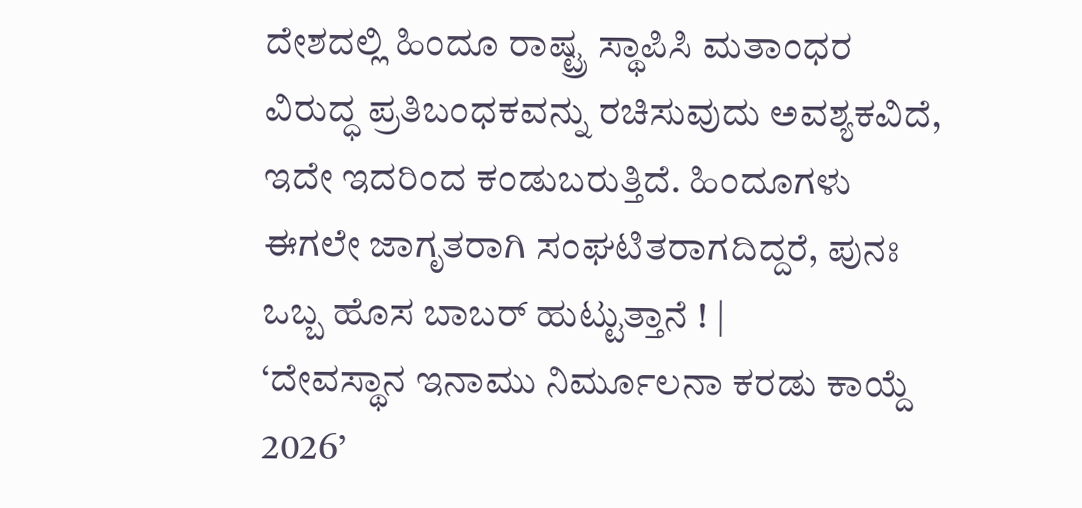ದೇಶದಲ್ಲಿ ಹಿಂದೂ ರಾಷ್ಟ್ರ ಸ್ಥಾಪಿಸಿ ಮತಾಂಧರ ವಿರುದ್ಧ ಪ್ರತಿಬಂಧಕವನ್ನು ರಚಿಸುವುದು ಅವಶ್ಯಕವಿದೆ, ಇದೇ ಇದರಿಂದ ಕಂಡುಬರುತ್ತಿದೆ. ಹಿಂದೂಗಳು ಈಗಲೇ ಜಾಗೃತರಾಗಿ ಸಂಘಟಿತರಾಗದಿದ್ದರೆ, ಪುನಃ ಒಬ್ಬ ಹೊಸ ಬಾಬರ್ ಹುಟ್ಟುತ್ತಾನೆ ! |
‘ದೇವಸ್ಥಾನ ಇನಾಮು ನಿರ್ಮೂಲನಾ ಕರಡು ಕಾಯ್ದೆ 2026’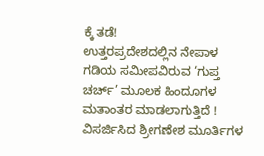ಕ್ಕೆ ತಡೆ!
ಉತ್ತರಪ್ರದೇಶದಲ್ಲಿನ ನೇಪಾಳ ಗಡಿಯ ಸಮೀಪವಿರುವ ‘ಗುಪ್ತ ಚರ್ಚ್’ ಮೂಲಕ ಹಿಂದೂಗಳ ಮತಾಂತರ ಮಾಡಲಾಗುತ್ತಿದೆ !
ವಿಸರ್ಜಿಸಿದ ಶ್ರೀಗಣೇಶ ಮೂರ್ತಿಗಳ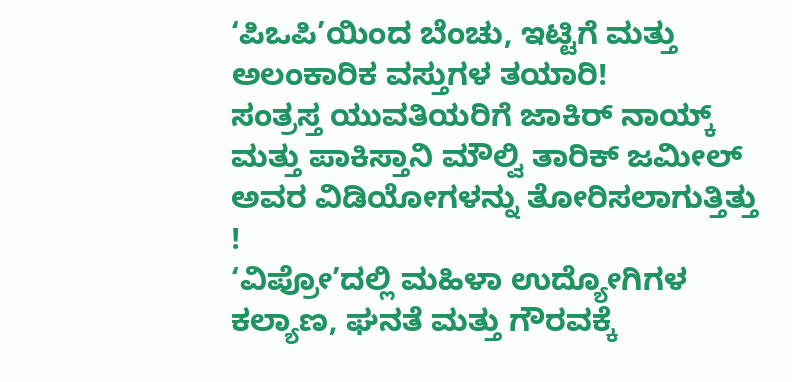‘ಪಿಒಪಿ’ಯಿಂದ ಬೆಂಚು, ಇಟ್ಟಿಗೆ ಮತ್ತು ಅಲಂಕಾರಿಕ ವಸ್ತುಗಳ ತಯಾರಿ!
ಸಂತ್ರಸ್ತ ಯುವತಿಯರಿಗೆ ಜಾಕಿರ್ ನಾಯ್ಕ್ ಮತ್ತು ಪಾಕಿಸ್ತಾನಿ ಮೌಲ್ವಿ ತಾರಿಕ್ ಜಮೀಲ್ ಅವರ ವಿಡಿಯೋಗಳನ್ನು ತೋರಿಸಲಾಗುತ್ತಿತ್ತು !
‘ವಿಪ್ರೋ’ದಲ್ಲಿ ಮಹಿಳಾ ಉದ್ಯೋಗಿಗಳ ಕಲ್ಯಾಣ, ಘನತೆ ಮತ್ತು ಗೌರವಕ್ಕೆ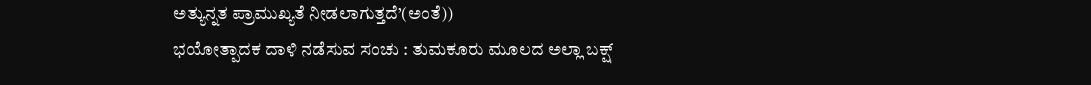ಅತ್ಯುನ್ನತ ಪ್ರಾಮುಖ್ಯತೆ ನೀಡಲಾಗುತ್ತದೆ’(ಅಂತೆ))
ಭಯೋತ್ಪಾದಕ ದಾಳಿ ನಡೆಸುವ ಸಂಚು : ತುಮಕೂರು ಮೂಲದ ಅಲ್ಲಾ ಬಕ್ಷ್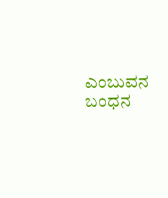ಎಂಬುವನ ಬಂಧನ